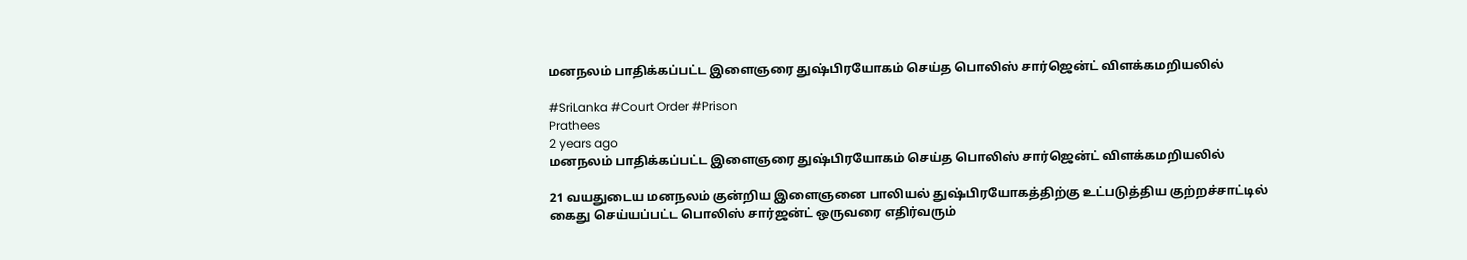மனநலம் பாதிக்கப்பட்ட இளைஞரை துஷ்பிரயோகம் செய்த பொலிஸ் சார்ஜென்ட் விளக்கமறியலில்

#SriLanka #Court Order #Prison
Prathees
2 years ago
மனநலம் பாதிக்கப்பட்ட இளைஞரை துஷ்பிரயோகம் செய்த பொலிஸ் சார்ஜென்ட் விளக்கமறியலில்

21 வயதுடைய மனநலம் குன்றிய இளைஞனை பாலியல் துஷ்பிரயோகத்திற்கு உட்படுத்திய குற்றச்சாட்டில் கைது செய்யப்பட்ட பொலிஸ் சார்ஜன்ட் ஒருவரை எதிர்வரும்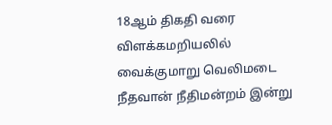18ஆம் திகதி வரை விளக்கமறியலில் வைக்குமாறு வெலிமடை நீதவான் நீதிமன்றம் இன்று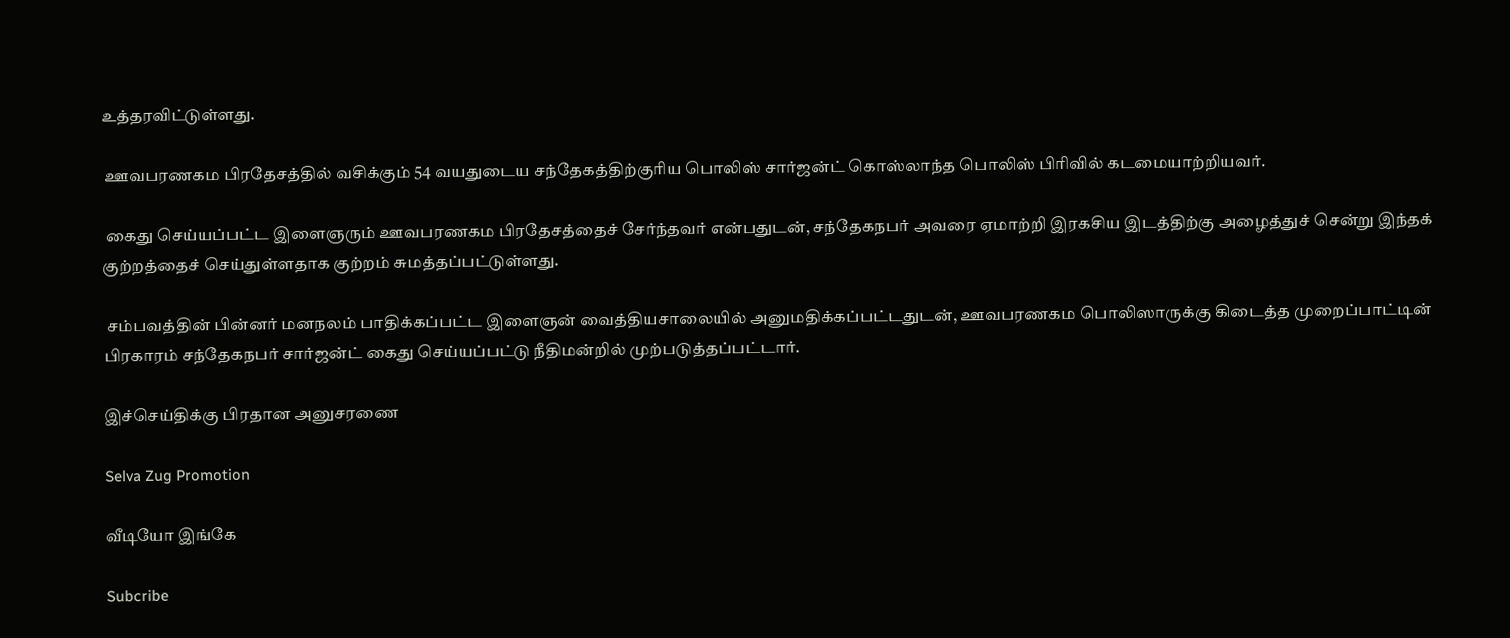உத்தரவிட்டுள்ளது.

 ஊவபரணகம பிரதேசத்தில் வசிக்கும் 54 வயதுடைய சந்தேகத்திற்குரிய பொலிஸ் சார்ஜன்ட் கொஸ்லாந்த பொலிஸ் பிரிவில் கடமையாற்றியவர்.

 கைது செய்யப்பட்ட இளைஞரும் ஊவபரணகம பிரதேசத்தைச் சேர்ந்தவர் என்பதுடன், சந்தேகநபர் அவரை ஏமாற்றி இரகசிய இடத்திற்கு அழைத்துச் சென்று இந்தக் குற்றத்தைச் செய்துள்ளதாக குற்றம் சுமத்தப்பட்டுள்ளது.

 சம்பவத்தின் பின்னர் மனநலம் பாதிக்கப்பட்ட இளைஞன் வைத்தியசாலையில் அனுமதிக்கப்பட்டதுடன், ஊவபரணகம பொலிஸாருக்கு கிடைத்த முறைப்பாட்டின் பிரகாரம் சந்தேகநபர் சார்ஜன்ட் கைது செய்யப்பட்டு நீதிமன்றில் முற்படுத்தப்பட்டார்.

இச்செய்திக்கு பிரதான அனுசரணை

Selva Zug Promotion

வீடியோ இங்கே

Subcribe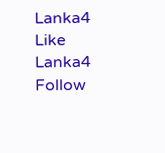Lanka4
Like Lanka4
Follow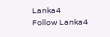Lanka4
Follow Lanka4